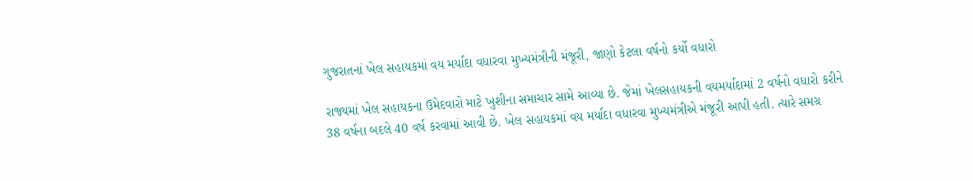ગુજરાતનાં ખેલ સહાયકમાં વય મર્યાદા વધારવા મુખ્યમંત્રીની મંજૂરી, જાણો કેટલા વર્ષનો કર્યો વધારો

રાજ્યમાં ખેલ સહાયકના ઉમેદવારો માટે ખુશીના સમાચાર સામે આવ્યા છે. જેમાં ખેલસહાયકની વયમર્યાદામાં 2 વર્ષનો વધારો કરીને 38 વર્ષના બદલે 40 વર્ષ કરવામાં આવી છે. ખેલ સહાયકમાં વય મર્યાદા વધારવા મુખ્યમંત્રીએ મંજૂરી આપી હતી. ત્યારે સમગ્ર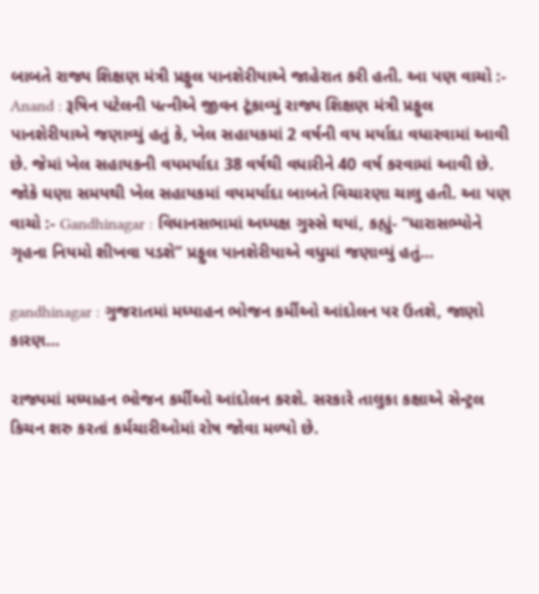બાબતે રાજ્ય શિક્ષણ મંત્રી પ્રફુલ પાનશેરીયાએ જાહેરાત કરી હતી. આ પણ વાચો :- Anand : રૂષિન પટેલની પત્નીએ જીવન ટૂંકાવ્યું રાજ્ય શિક્ષણ મંત્રી પ્રફુલ પાનશેરીયાએ જણાવ્યું હતું કે, ખેલ સહાયકમાં 2 વર્ષની વય મર્યાદા વધારવામાં આવી છે. જેમાં ખેલ સહાયકની વયમર્યાદા 38 વર્ષથી વધારીને 40 વર્ષ કરવામાં આવી છે. જોકે ઘણા સમયથી ખેલ સહાયકમાં વયમર્યાદા બાબતે વિચારણા ચાલુ હતી. આ પણ વાચો :- Gandhinagar : વિધાનસભામાં અધ્યક્ષ ગુસ્સે થયાં, કહ્યું- “ધારાસભ્યોને ગૃહના નિયમો શીખવા પડશે” પ્રફુલ પાનશેરીયાએ વધુમાં જણાવ્યું હતું…

gandhinagar : ગુજરાતમાં મધ્યાહન ભોજન કર્મીઓ આંદોલન પર ઉતશે, જાણો કારણ…

રાજ્યમાં મધ્યાહન ભોજન કર્મીઓ આંદોલન કરશે. સરકારે તાલુકા કક્ષાએ સેન્ટ્રલ કિચન શરુ કરતાં કર્મચારીઓમાં રોષ જોવા મળ્યો છે.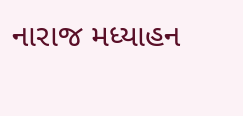નારાજ મધ્યાહન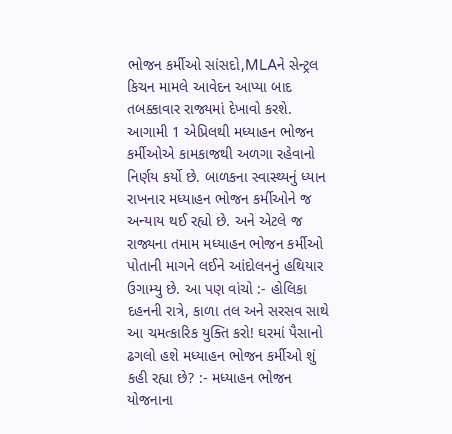ભોજન કર્મીઓ સાંસદો,MLAને સેન્ટ્રલ કિચન મામલે આવેદન આપ્યા બાદ તબક્કાવાર રાજ્યમાં દેખાવો કરશે. આગામી 1 એપ્રિલથી મધ્યાહન ભોજન કર્મીઓએ કામકાજથી અળગા રહેવાનો નિર્ણય કર્યો છે. બાળકના સ્વાસ્થ્યનું ધ્યાન રાખનાર મધ્યાહન ભોજન કર્મીઓને જ અન્યાય થઈ રહ્યો છે. અને એટલે જ રાજ્યના તમામ મધ્યાહન ભોજન કર્મીઓ પોતાની માગને લઈને આંદોલનનું હથિયાર ઉગામ્યુ છે. આ પણ વાંચો :- હોલિકા દહનની રાત્રે, કાળા તલ અને સરસવ સાથે આ ચમત્કારિક યુક્તિ કરો! ઘરમાં પૈસાનો ઢગલો હશે મધ્યાહન ભોજન કર્મીઓ શું કહી રહ્યા છે? :- મધ્યાહન ભોજન યોજનાના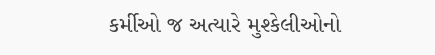કર્મીઓ જ અત્યારે મુશ્કેલીઓનો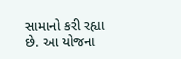સામાનો કરી રહ્યા છે. આ યોજના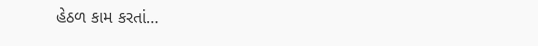હેઠળ કામ કરતાં…